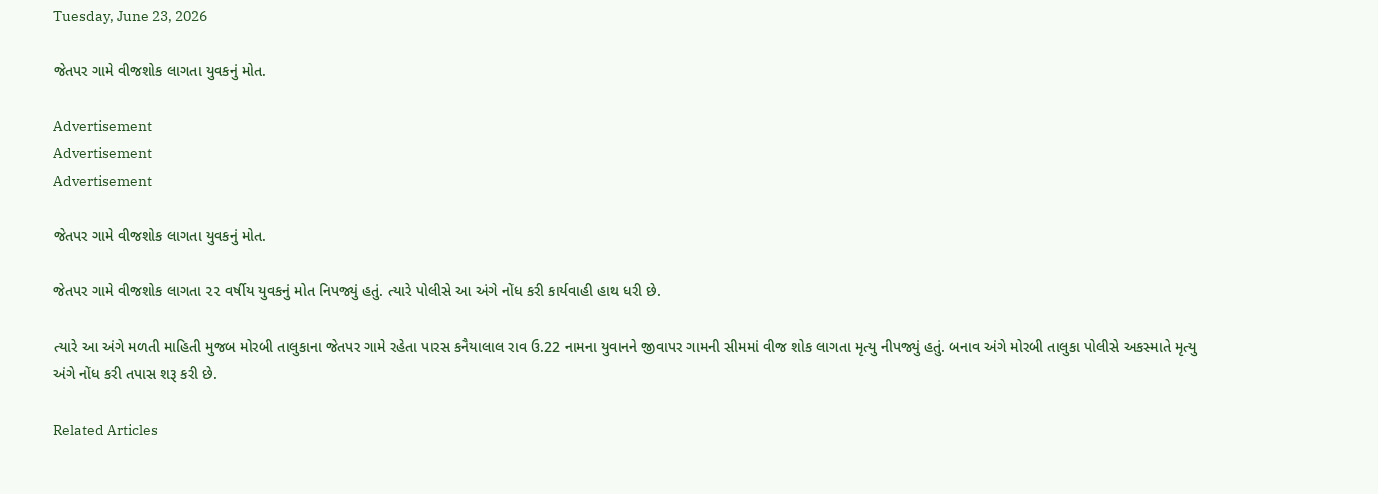Tuesday, June 23, 2026

જેતપર ગામે વીજશોક લાગતા યુવકનું મોત.

Advertisement
Advertisement
Advertisement

જેતપર ગામે વીજશોક લાગતા યુવકનું મોત.

જેતપર ગામે વીજશોક લાગતા ૨૨ વર્ષીય યુવકનું મોત નિપજ્યું હતું. ત્યારે પોલીસે આ અંગે નોંધ કરી કાર્યવાહી હાથ ધરી છે.

ત્યારે આ અંગે મળતી માહિતી મુજબ મોરબી તાલુકાના જેતપર ગામે રહેતા પારસ કનૈયાલાલ રાવ ઉ.22 નામના યુવાનને જીવાપર ગામની સીમમાં વીજ શોક લાગતા મૃત્યુ નીપજ્યું હતું. બનાવ અંગે મોરબી તાલુકા પોલીસે અકસ્માતે મૃત્યુ અંગે નોંધ કરી તપાસ શરૂ કરી છે.

Related Articles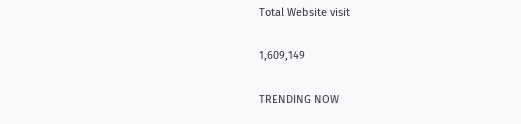Total Website visit

1,609,149

TRENDING NOW